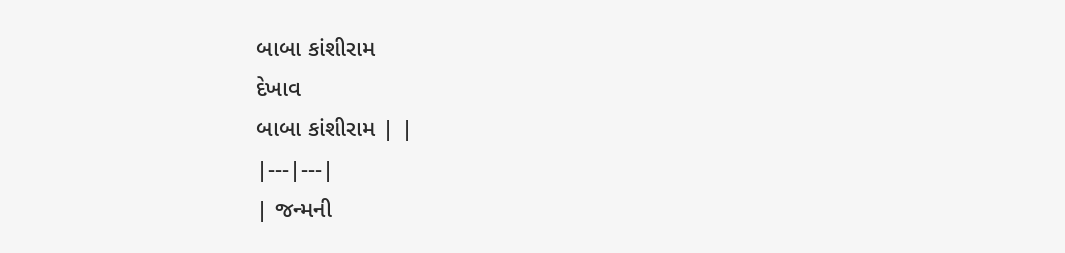બાબા કાંશીરામ
દેખાવ
બાબા કાંશીરામ | |
|---|---|
| જન્મની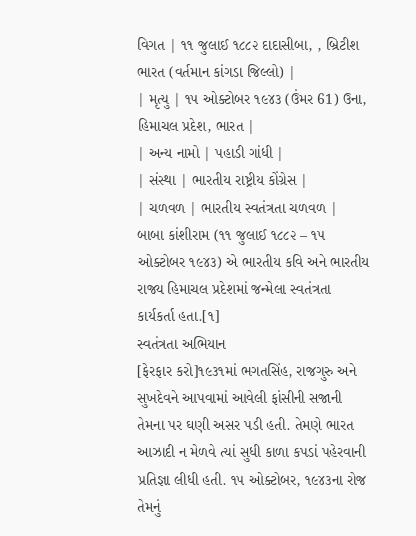વિગત | ૧૧ જુલાઈ ૧૮૮૨ દાદાસીબા, , બ્રિટીશ ભારત (વર્તમાન કાંગડા જિલ્લો) |
| મૃત્યુ | ૧૫ ઓક્ટોબર ૧૯૪૩ (ઉંમર 61) ઉના, હિમાચલ પ્રદેશ, ભારત |
| અન્ય નામો | પહાડી ગાંધી |
| સંસ્થા | ભારતીય રાષ્ટ્રીય કોંગ્રેસ |
| ચળવળ | ભારતીય સ્વતંત્રતા ચળવળ |
બાબા કાંશીરામ (૧૧ જુલાઈ ૧૮૮૨ – ૧૫ ઓક્ટોબર ૧૯૪૩) એ ભારતીય કવિ અને ભારતીય રાજ્ય હિમાચલ પ્રદેશમાં જન્મેલા સ્વતંત્રતા કાર્યકર્તા હતા.[૧]
સ્વતંત્રતા અભિયાન
[ફેરફાર કરો]૧૯૩૧માં ભગતસિંહ, રાજગુરુ અને સુખદેવને આપવામાં આવેલી ફાંસીની સજાની તેમના પર ઘણી અસર પડી હતી. તેમણે ભારત આઝાદી ન મેળવે ત્યાં સુધી કાળા કપડાં પહેરવાની પ્રતિજ્ઞા લીધી હતી. ૧૫ ઓક્ટોબર, ૧૯૪૩ના રોજ તેમનું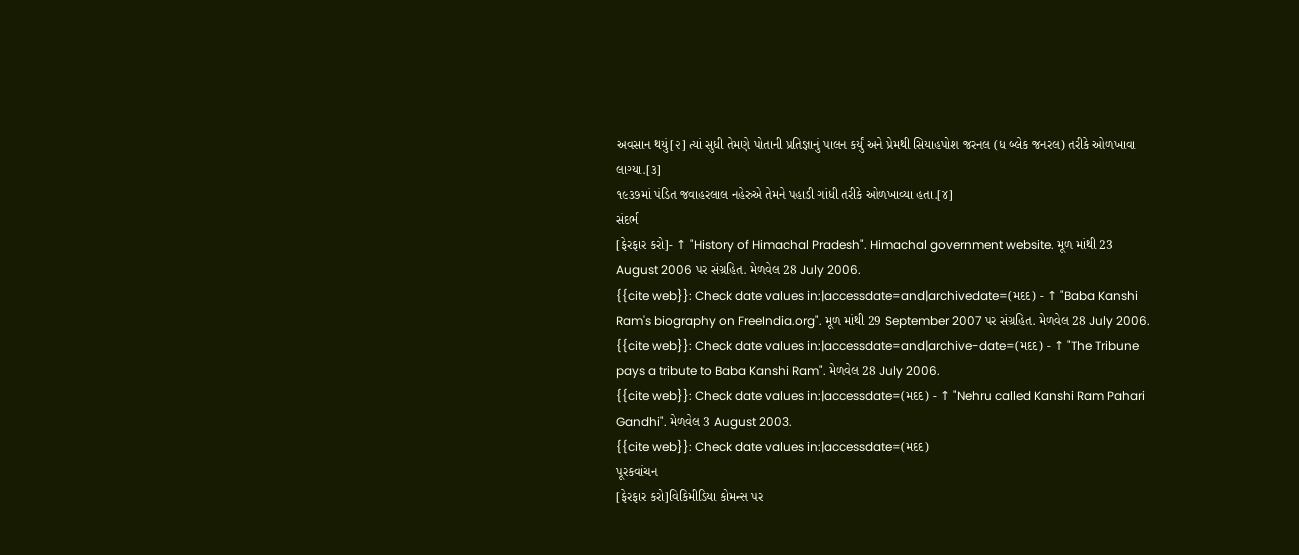અવસાન થયું[૨] ત્યાં સુધી તેમણે પોતાની પ્રતિજ્ઞાનું પાલન કર્યું અને પ્રેમથી સિયાહપોશ જરનલ (ધ બ્લેક જનરલ) તરીકે ઓળખાવા લાગ્યા.[૩]
૧૯૩૭માં પંડિત જવાહરલાલ નહેરુએ તેમને પહાડી ગાંધી તરીકે ઓળખાવ્યા હતા.[૪]
સંદર્ભ
[ફેરફાર કરો]- ↑ "History of Himachal Pradesh". Himachal government website. મૂળ માંથી 23 August 2006 પર સંગ્રહિત. મેળવેલ 28 July 2006.
{{cite web}}: Check date values in:|accessdate=and|archivedate=(મદદ) - ↑ "Baba Kanshi Ram's biography on FreeIndia.org". મૂળ માંથી 29 September 2007 પર સંગ્રહિત. મેળવેલ 28 July 2006.
{{cite web}}: Check date values in:|accessdate=and|archive-date=(મદદ) - ↑ "The Tribune pays a tribute to Baba Kanshi Ram". મેળવેલ 28 July 2006.
{{cite web}}: Check date values in:|accessdate=(મદદ) - ↑ "Nehru called Kanshi Ram Pahari Gandhi". મેળવેલ 3 August 2003.
{{cite web}}: Check date values in:|accessdate=(મદદ)
પૂરકવાંચન
[ફેરફાર કરો]વિકિમીડિયા કોમન્સ પર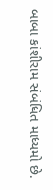બાબા કાંશીરામ સંબંધિત માધ્યમો છે.